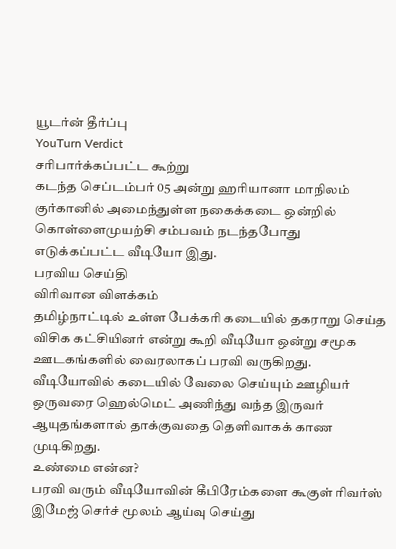யூடர்ன் தீர்ப்பு
YouTurn Verdict
சரிபார்க்கப்பட்ட கூற்று
கடந்த செப்டம்பர் 05 அன்று ஹரியானா மாநிலம் குர்கானில் அமைந்துள்ள நகைக்கடை ஒன்றில் கொள்ளைமுயற்சி சம்பவம் நடந்தபோது எடுக்கப்பட்ட வீடியோ இது.
பரவிய செய்தி
விரிவான விளக்கம்
தமிழ்நாட்டில் உள்ள பேக்கரி கடையில் தகராறு செய்த விசிக கட்சியினர் என்று கூறி வீடியோ ஒன்று சமூக ஊடகங்களில் வைரலாகப் பரவி வருகிறது. வீடியோவில் கடையில் வேலை செய்யும் ஊழியர் ஒருவரை ஹெல்மெட் அணிந்து வந்த இருவர் ஆயுதங்களால் தாக்குவதை தெளிவாகக் காண முடிகிறது.
உண்மை என்ன?
பரவி வரும் வீடியோவின் கீபிரேம்களை கூகுள் ரிவர்ஸ் இமேஜ் செர்ச் மூலம் ஆய்வு செய்து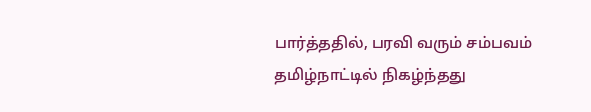பார்த்ததில், பரவி வரும் சம்பவம் தமிழ்நாட்டில் நிகழ்ந்தது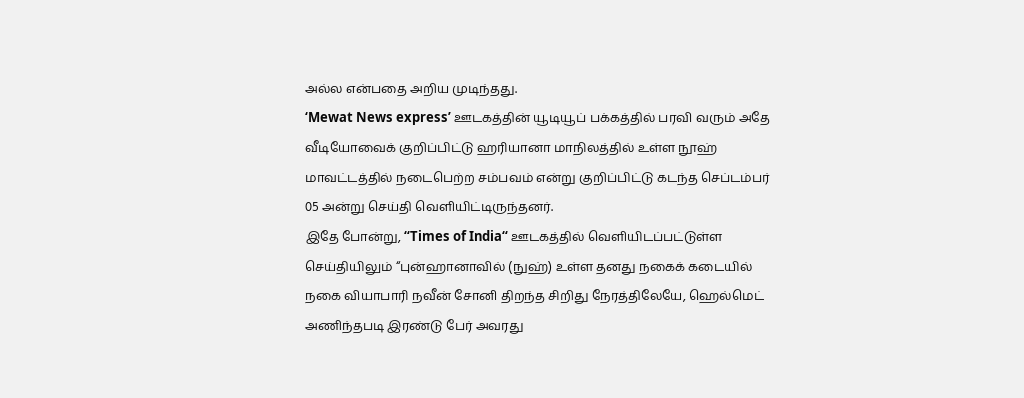அல்ல என்பதை அறிய முடிந்தது.
‘Mewat News express’ ஊடகத்தின் யூடியூப் பக்கத்தில் பரவி வரும் அதே வீடியோவைக் குறிப்பிட்டு ஹரியானா மாநிலத்தில் உள்ள நூஹ் மாவட்டத்தில் நடைபெற்ற சம்பவம் என்று குறிப்பிட்டு கடந்த செப்டம்பர் 05 அன்று செய்தி வெளியிட்டிருந்தனர்.
இதே போன்று, “Times of India“ ஊடகத்தில் வெளியிடப்பட்டுள்ள செய்தியிலும் “புன்ஹானாவில் (நுஹ்) உள்ள தனது நகைக் கடையில் நகை வியாபாரி நவீன் சோனி திறந்த சிறிது நேரத்திலேயே, ஹெல்மெட் அணிந்தபடி இரண்டு பேர் அவரது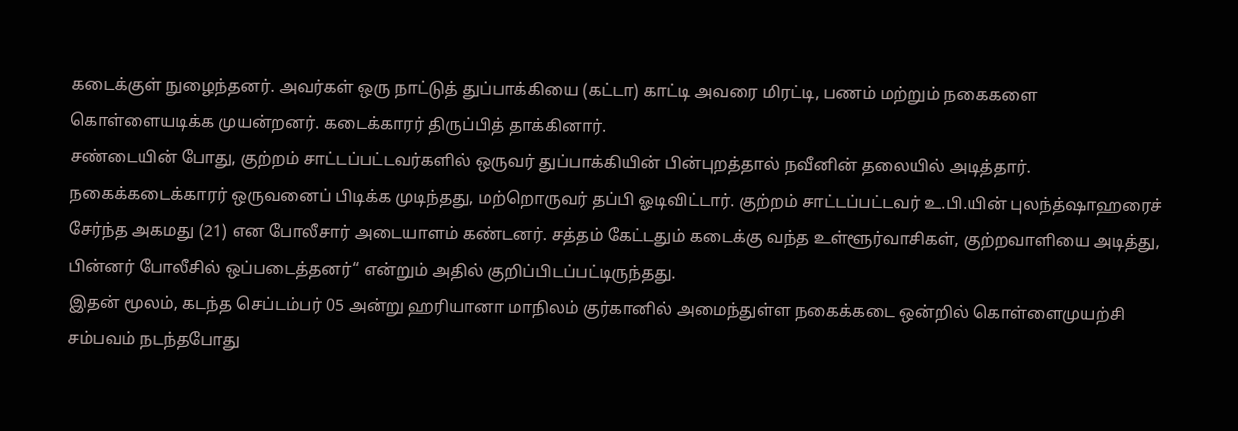கடைக்குள் நுழைந்தனர். அவர்கள் ஒரு நாட்டுத் துப்பாக்கியை (கட்டா) காட்டி அவரை மிரட்டி, பணம் மற்றும் நகைகளை கொள்ளையடிக்க முயன்றனர். கடைக்காரர் திருப்பித் தாக்கினார்.
சண்டையின் போது, குற்றம் சாட்டப்பட்டவர்களில் ஒருவர் துப்பாக்கியின் பின்புறத்தால் நவீனின் தலையில் அடித்தார். நகைக்கடைக்காரர் ஒருவனைப் பிடிக்க முடிந்தது, மற்றொருவர் தப்பி ஓடிவிட்டார். குற்றம் சாட்டப்பட்டவர் உ.பி.யின் புலந்த்ஷாஹரைச் சேர்ந்த அகமது (21) என போலீசார் அடையாளம் கண்டனர். சத்தம் கேட்டதும் கடைக்கு வந்த உள்ளூர்வாசிகள், குற்றவாளியை அடித்து, பின்னர் போலீசில் ஒப்படைத்தனர்“ என்றும் அதில் குறிப்பிடப்பட்டிருந்தது.
இதன் மூலம், கடந்த செப்டம்பர் 05 அன்று ஹரியானா மாநிலம் குர்கானில் அமைந்துள்ள நகைக்கடை ஒன்றில் கொள்ளைமுயற்சி சம்பவம் நடந்தபோது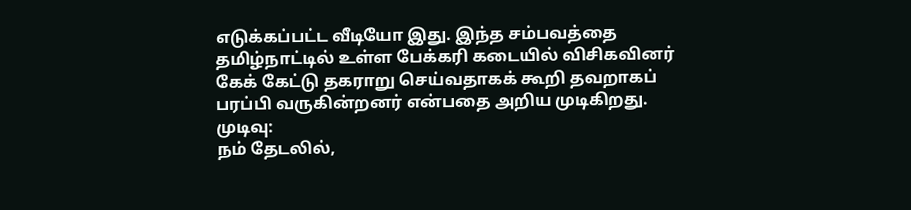எடுக்கப்பட்ட வீடியோ இது. இந்த சம்பவத்தை தமிழ்நாட்டில் உள்ள பேக்கரி கடையில் விசிகவினர் கேக் கேட்டு தகராறு செய்வதாகக் கூறி தவறாகப் பரப்பி வருகின்றனர் என்பதை அறிய முடிகிறது.
முடிவு:
நம் தேடலில்,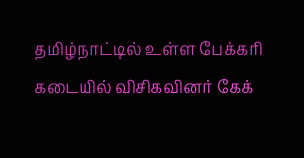தமிழ்நாட்டில் உள்ள பேக்கரி கடையில் விசிகவினர் கேக்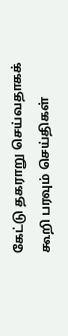கேட்டு தகராறு செய்வதாகக் கூறி பரவும் செய்திகள்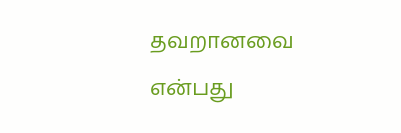தவறானவை என்பது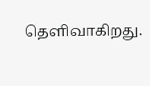தெளிவாகிறது.